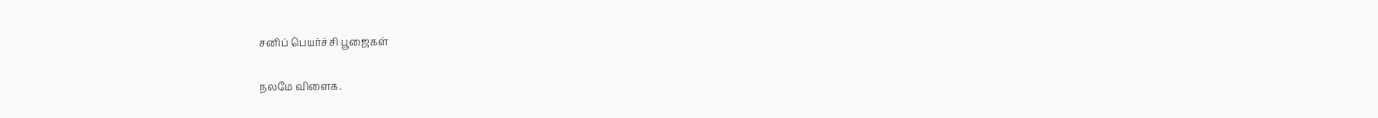சனிப் பெயர்ச்சி பூஜைகள்

நலமே விளைக.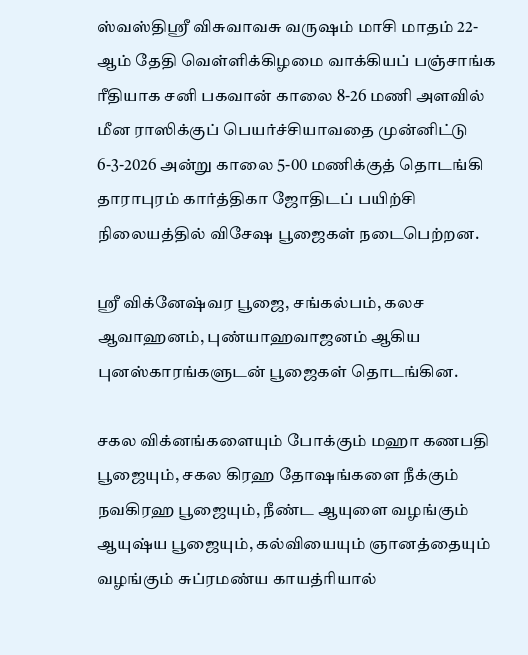ஸ்வஸ்திஸ்ரீ விசுவாவசு வருஷம் மாசி மாதம் 22-ஆம் தேதி வெள்ளிக்கிழமை வாக்கியப் பஞ்சாங்க ரீதியாக சனி பகவான் காலை 8-26 மணி அளவில் மீன ராஸிக்குப் பெயர்ச்சியாவதை முன்னிட்டு 6-3-2026 அன்று காலை 5-00 மணிக்குத் தொடங்கி தாராபுரம் கார்த்திகா ஜோதிடப் பயிற்சி நிலையத்தில் விசேஷ பூஜைகள் நடைபெற்றன.

ஸ்ரீ விக்னேஷ்வர பூஜை, சங்கல்பம், கலச ஆவாஹனம், புண்யாஹவாஜனம் ஆகிய புனஸ்காரங்களுடன் பூஜைகள் தொடங்கின.

சகல விக்னங்களையும் போக்கும் மஹா கணபதி பூஜையும், சகல கிரஹ தோஷங்களை நீக்கும் நவகிரஹ பூஜையும், நீண்ட ஆயுளை வழங்கும் ஆயுஷ்ய பூஜையும், கல்வியையும் ஞானத்தையும் வழங்கும் சுப்ரமண்ய காயத்ரியால்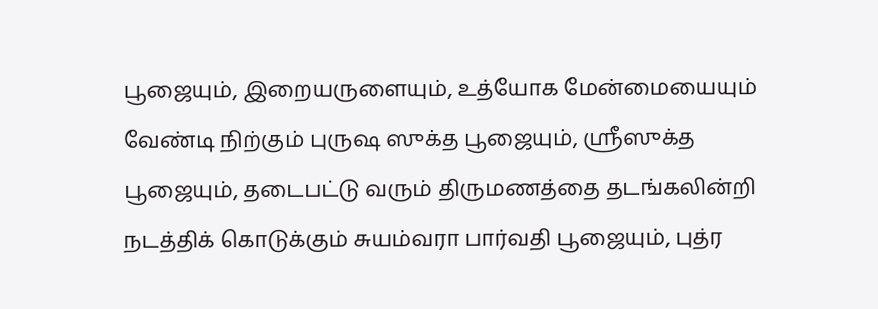பூஜையும், இறையருளையும், உத்யோக மேன்மையையும் வேண்டி நிற்கும் புருஷ ஸுக்த பூஜையும், ஸ்ரீஸுக்த பூஜையும், தடைபட்டு வரும் திருமணத்தை தடங்கலின்றி நடத்திக் கொடுக்கும் சுயம்வரா பார்வதி பூஜையும், புத்ர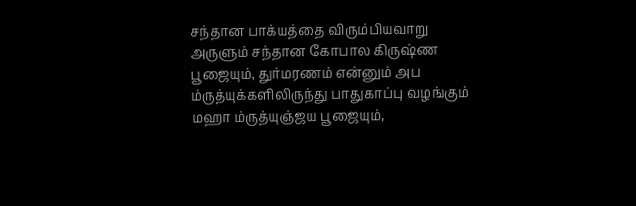சந்தான பாக்யத்தை விரும்பியவாறு அருளும் சந்தான கோபால கிருஷ்ண பூஜையும், துர்மரணம் என்னும் அப ம்ருத்யுக்களிலிருந்து பாதுகாப்பு வழங்கும் மஹா ம்ருத்யுஞ்ஜய பூஜையும்,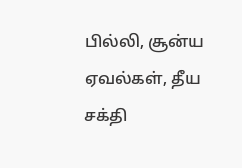பில்லி, சூன்ய ஏவல்கள், தீய சக்தி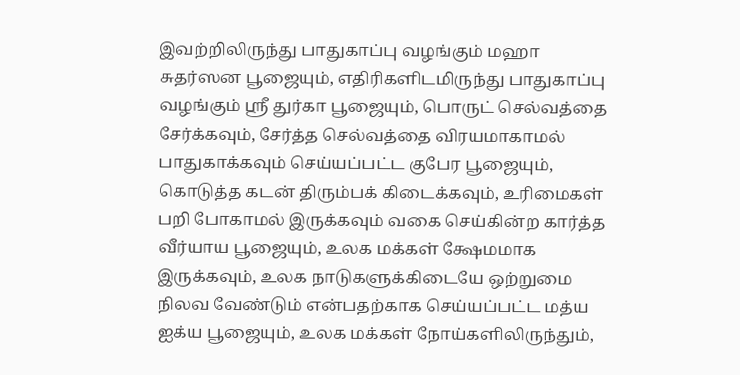இவற்றிலிருந்து பாதுகாப்பு வழங்கும் மஹா சுதர்ஸன பூஜையும், எதிரிகளிடமிருந்து பாதுகாப்பு வழங்கும் ஸ்ரீ துர்கா பூஜையும், பொருட் செல்வத்தை சேர்க்கவும், சேர்த்த செல்வத்தை விரயமாகாமல் பாதுகாக்கவும் செய்யப்பட்ட குபேர பூஜையும், கொடுத்த கடன் திரும்பக் கிடைக்கவும், உரிமைகள் பறி போகாமல் இருக்கவும் வகை செய்கின்ற கார்த்த வீர்யாய பூஜையும், உலக மக்கள் க்ஷேமமாக இருக்கவும், உலக நாடுகளுக்கிடையே ஒற்றுமை நிலவ வேண்டும் என்பதற்காக செய்யப்பட்ட மத்ய ஐக்ய பூஜையும், உலக மக்கள் நோய்களிலிருந்தும்,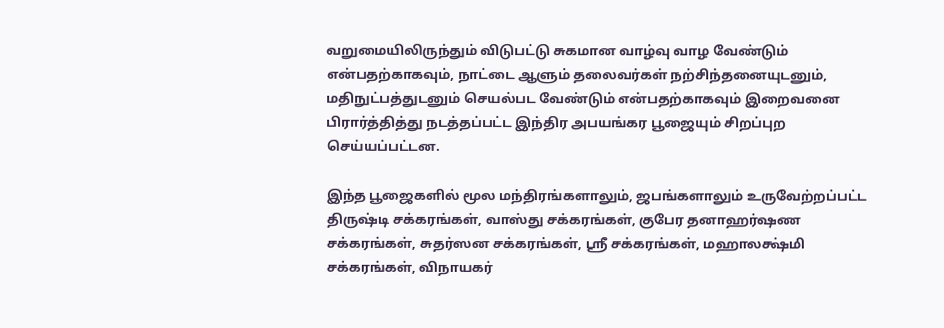வறுமையிலிருந்தும் விடுபட்டு சுகமான வாழ்வு வாழ வேண்டும் என்பதற்காகவும், நாட்டை ஆளும் தலைவர்கள் நற்சிந்தனையுடனும், மதிநுட்பத்துடனும் செயல்பட வேண்டும் என்பதற்காகவும் இறைவனை பிரார்த்தித்து நடத்தப்பட்ட இந்திர அபயங்கர பூஜையும் சிறப்புற செய்யப்பட்டன.

இந்த பூஜைகளில் மூல மந்திரங்களாலும், ஜபங்களாலும் உருவேற்றப்பட்ட திருஷ்டி சக்கரங்கள், வாஸ்து சக்கரங்கள், குபேர தனாஹர்ஷண சக்கரங்கள், சுதர்ஸன சக்கரங்கள், ஸ்ரீ சக்கரங்கள், மஹாலக்ஷ்மி சக்கரங்கள், விநாயகர்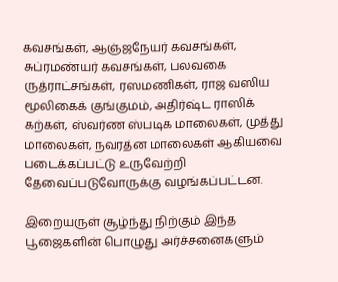கவசங்கள், ஆஞ்ஜநேயர் கவசங்கள், சுப்ரமண்யர் கவசங்கள், பலவகை ருத்ராட்சங்கள், ரஸமணிகள், ராஜ வஸிய மூலிகைக் குங்குமம், அதிர்ஷ்ட ராஸிக் கற்கள், ஸ்வர்ண ஸ்படிக மாலைகள், முத்து மாலைகள், நவரத்ன மாலைகள் ஆகியவை படைக்கப்பட்டு உருவேற்றி தேவைப்படுவோருக்கு வழங்கப்பட்டன.

இறையருள் சூழ்ந்து நிற்கும் இந்த பூஜைகளின் பொழுது அர்ச்சனைகளும்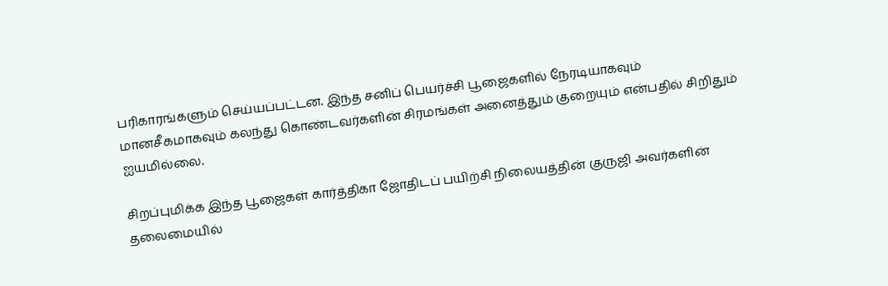பரிகாரங்களும் செய்யப்பட்டன. இந்த சனிப் பெயர்ச்சி பூஜைகளில் நேரடியாகவும் மானசீகமாகவும் கலந்து கொண்டவர்களின் சிரமங்கள் அனைத்தும் குறையும் என்பதில் சிறிதும் ஐயமில்லை.

சிறப்புமிக்க இந்த பூஜைகள் கார்த்திகா ஜோதிடப் பயிற்சி நிலையத்தின் குருஜி அவர்களின் தலைமையில்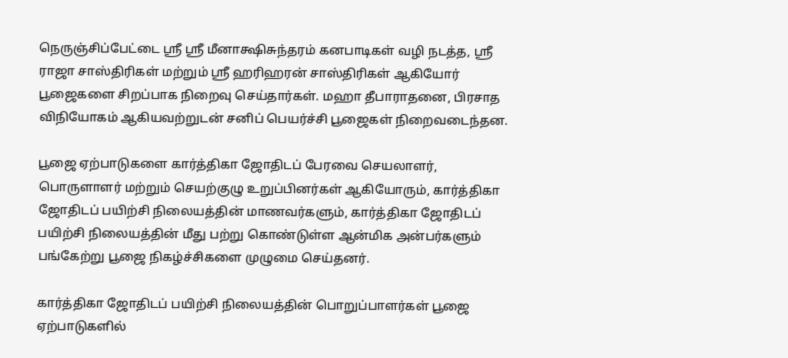நெருஞ்சிப்பேட்டை ஸ்ரீ ஸ்ரீ மீனாக்ஷிசுந்தரம் கனபாடிகள் வழி நடத்த, ஸ்ரீ ராஜா சாஸ்திரிகள் மற்றும் ஸ்ரீ ஹரிஹரன் சாஸ்திரிகள் ஆகியோர் பூஜைகளை சிறப்பாக நிறைவு செய்தார்கள். மஹா தீபாராதனை, பிரசாத விநியோகம் ஆகியவற்றுடன் சனிப் பெயர்ச்சி பூஜைகள் நிறைவடைந்தன.

பூஜை ஏற்பாடுகளை கார்த்திகா ஜோதிடப் பேரவை செயலாளர், பொருளாளர் மற்றும் செயற்குழு உறுப்பினர்கள் ஆகியோரும், கார்த்திகா ஜோதிடப் பயிற்சி நிலையத்தின் மாணவர்களும், கார்த்திகா ஜோதிடப் பயிற்சி நிலையத்தின் மீது பற்று கொண்டுள்ள ஆன்மிக அன்பர்களும் பங்கேற்று பூஜை நிகழ்ச்சிகளை முழுமை செய்தனர்.

கார்த்திகா ஜோதிடப் பயிற்சி நிலையத்தின் பொறுப்பாளர்கள் பூஜை ஏற்பாடுகளில்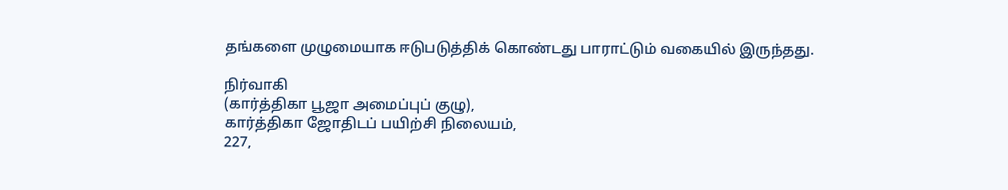தங்களை முழுமையாக ஈடுபடுத்திக் கொண்டது பாராட்டும் வகையில் இருந்தது.

நிர்வாகி
(கார்த்திகா பூஜா அமைப்புப் குழு),
கார்த்திகா ஜோதிடப் பயிற்சி நிலையம்,
227,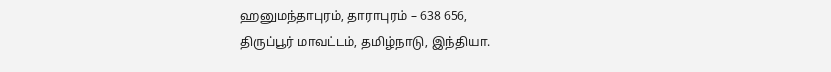ஹனுமந்தாபுரம், தாராபுரம் – 638 656,
திருப்பூர் மாவட்டம், தமிழ்நாடு, இந்தியா.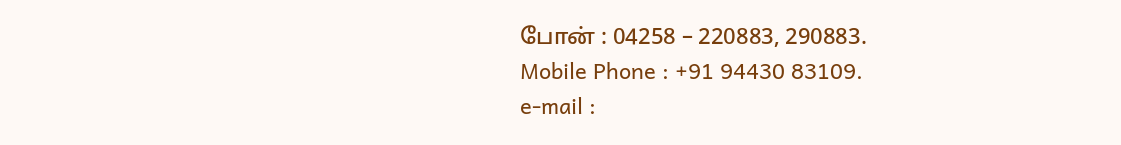போன் : 04258 – 220883, 290883.
Mobile Phone : +91 94430 83109.
e-mail :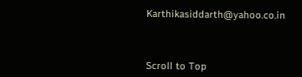Karthikasiddarth@yahoo.co.in



Scroll to Top